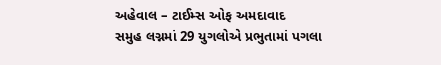અહેવાલ – ટાઈમ્સ ઓફ અમદાવાદ
સમુહ લગ્નમાં 29 યુગલોએ પ્રભુતામાં પગલા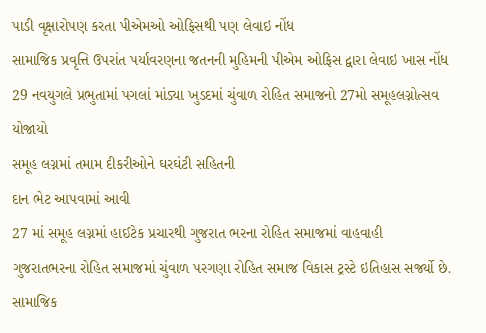પાડી વૃક્ષારોપણ કરતા પીએમઓ ઓફિસથી પણ લેવાઇ નોંધ
સામાજિક પ્રવૃત્તિ ઉપરાંત પર્યાવરણના જતનની મુહિમની પીએમ ઓફિસ દ્વારા લેવાઇ ખાસ નોંધ
29 નવયુગલે પ્રભુતામાં પગલાં માંડ્યા ખુડદમાં ચુંવાળ રોહિત સમાજનો 27મો સમૂહલગ્નોત્સવ યોજાયો
સમૂહ લગ્નમાં તમામ દીકરીઓને ઘરઘંટી સહિતની
દાન ભેટ આપવામાં આવી
27 માં સમૂહ લગ્નમાં હાઈટેક પ્રચારથી ગુજરાત ભરના રોહિત સમાજમાં વાહવાહી
ગુજરાતભરના રોહિત સમાજમાં ચુંવાળ પરગણા રોહિત સમાજ વિકાસ ટ્રસ્ટે ઇતિહાસ સર્જ્યો છે. સામાજિક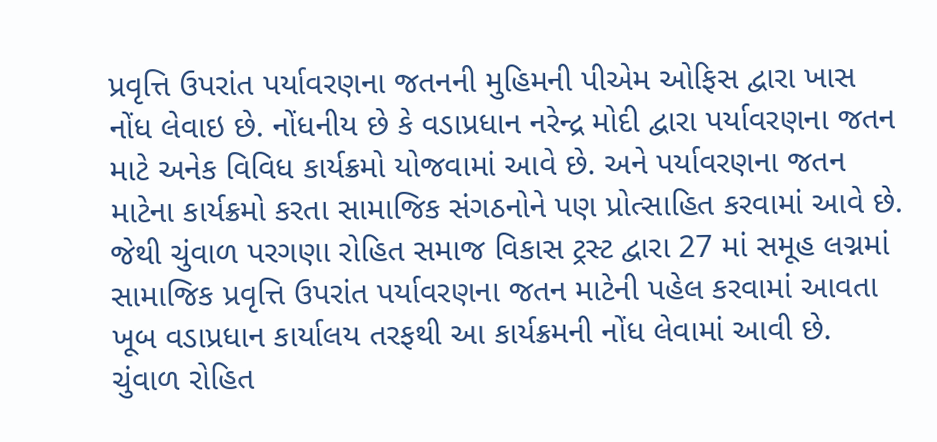પ્રવૃત્તિ ઉપરાંત પર્યાવરણના જતનની મુહિમની પીએમ ઓફિસ દ્વારા ખાસ નોંધ લેવાઇ છે. નોંધનીય છે કે વડાપ્રધાન નરેન્દ્ર મોદી દ્વારા પર્યાવરણના જતન માટે અનેક વિવિધ કાર્યક્રમો યોજવામાં આવે છે. અને પર્યાવરણના જતન માટેના કાર્યક્રમો કરતા સામાજિક સંગઠનોને પણ પ્રોત્સાહિત કરવામાં આવે છે. જેથી ચુંવાળ પરગણા રોહિત સમાજ વિકાસ ટ્રસ્ટ દ્વારા 27 માં સમૂહ લગ્નમાં સામાજિક પ્રવૃત્તિ ઉપરાંત પર્યાવરણના જતન માટેની પહેલ કરવામાં આવતા ખૂબ વડાપ્રધાન કાર્યાલય તરફથી આ કાર્યક્રમની નોંધ લેવામાં આવી છે.
ચુંવાળ રોહિત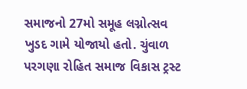સમાજનો 27મો સમૂહ લગ્નોત્સવ ખુડદ ગામે યોજાયો હતો. ચુંવાળ પરગણા રોહિત સમાજ વિકાસ ટ્રસ્ટ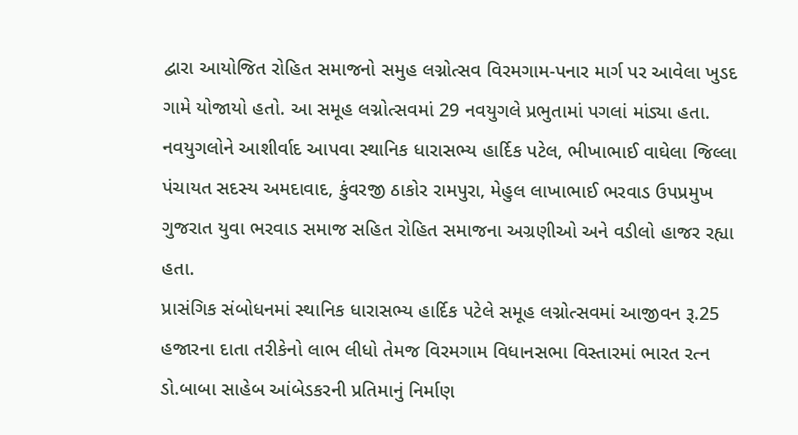દ્વારા આયોજિત રોહિત સમાજનો સમુહ લગ્નોત્સવ વિરમગામ-પનાર માર્ગ પર આવેલા ખુડદ ગામે યોજાયો હતો. આ સમૂહ લગ્નોત્સવમાં 29 નવયુગલે પ્રભુતામાં પગલાં માંડ્યા હતા.
નવયુગલોને આશીર્વાદ આપવા સ્થાનિક ધારાસભ્ય હાર્દિક પટેલ, ભીખાભાઈ વાઘેલા જિલ્લા પંચાયત સદસ્ય અમદાવાદ, કુંવરજી ઠાકોર રામપુરા, મેહુલ લાખાભાઈ ભરવાડ ઉપપ્રમુખ ગુજરાત યુવા ભરવાડ સમાજ સહિત રોહિત સમાજના અગ્રણીઓ અને વડીલો હાજર રહ્યા હતા.
પ્રાસંગિક સંબોધનમાં સ્થાનિક ધારાસભ્ય હાર્દિક પટેલે સમૂહ લગ્નોત્સવમાં આજીવન રૂ.25 હજારના દાતા તરીકેનો લાભ લીધો તેમજ વિરમગામ વિધાનસભા વિસ્તારમાં ભારત રત્ન ડો.બાબા સાહેબ આંબેડકરની પ્રતિમાનું નિર્માણ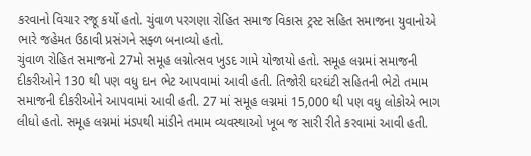કરવાનો વિચાર રજૂ કર્યો હતો. ચુંવાળ પરગણા રોહિત સમાજ વિકાસ ટ્રસ્ટ સહિત સમાજના યુવાનોએ ભારે જહેમત ઉઠાવી પ્રસંગને સફ્ળ બનાવ્યો હતો.
ચુંવાળ રોહિત સમાજનો 27મો સમૂહ લગ્નોત્સવ ખુડદ ગામે યોજાયો હતો. સમૂહ લગ્નમાં સમાજની દીકરીઓને 130 થી પણ વધુ દાન ભેટ આપવામાં આવી હતી. તિજોરી ઘરઘંટી સહિતની ભેટો તમામ સમાજની દીકરીઓને આપવામાં આવી હતી. 27 માં સમૂહ લગ્નમાં 15,000 થી પણ વધુ લોકોએ ભાગ લીધો હતો. સમૂહ લગ્નમાં મંડપથી માંડીને તમામ વ્યવસ્થાઓ ખૂબ જ સારી રીતે કરવામાં આવી હતી.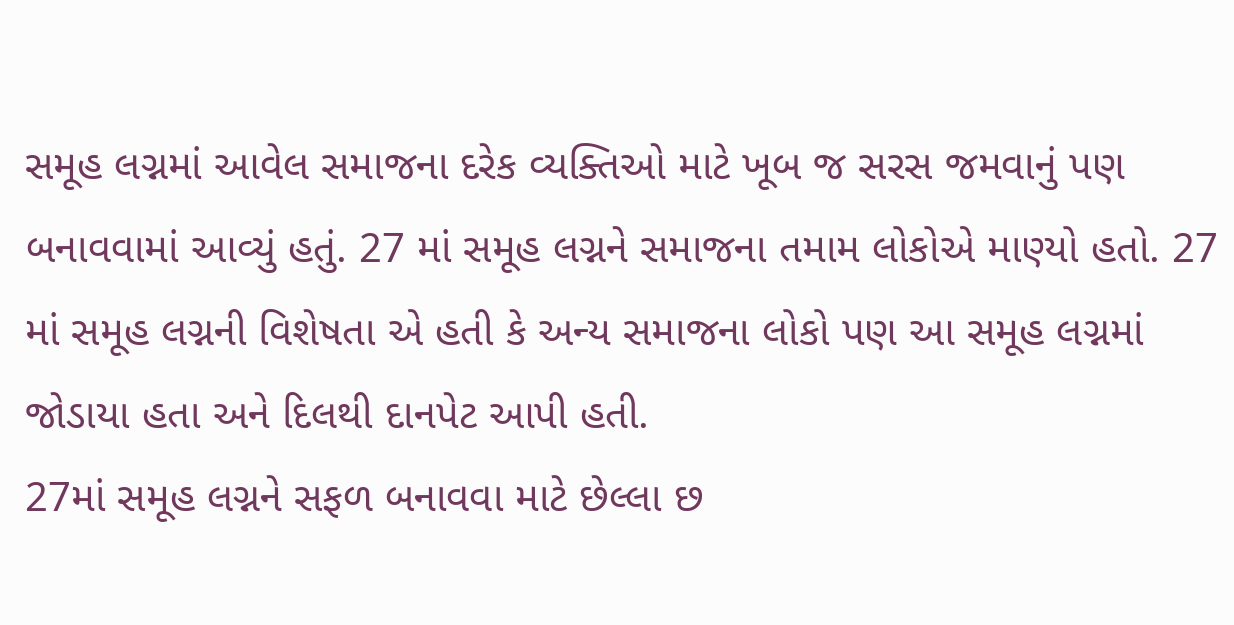સમૂહ લગ્નમાં આવેલ સમાજના દરેક વ્યક્તિઓ માટે ખૂબ જ સરસ જમવાનું પણ બનાવવામાં આવ્યું હતું. 27 માં સમૂહ લગ્નને સમાજના તમામ લોકોએ માણ્યો હતો. 27 માં સમૂહ લગ્નની વિશેષતા એ હતી કે અન્ય સમાજના લોકો પણ આ સમૂહ લગ્નમાં જોડાયા હતા અને દિલથી દાનપેટ આપી હતી.
27માં સમૂહ લગ્નને સફળ બનાવવા માટે છેલ્લા છ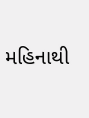મહિનાથી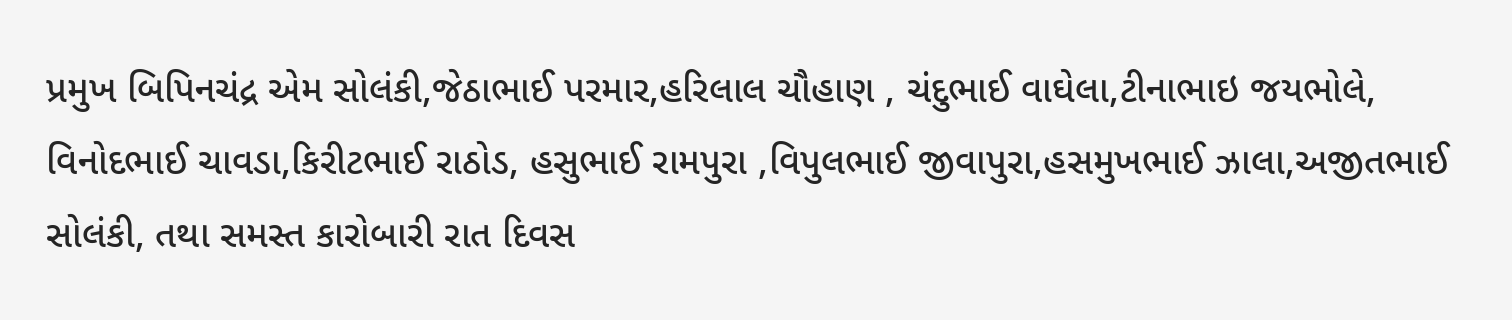પ્રમુખ બિપિનચંદ્ર એમ સોલંકી,જેઠાભાઈ પરમાર,હરિલાલ ચૌહાણ , ચંદુભાઈ વાઘેલા,ટીનાભાઇ જયભોલે, વિનોદભાઈ ચાવડા,કિરીટભાઈ રાઠોડ, હસુભાઈ રામપુરા ,વિપુલભાઈ જીવાપુરા,હસમુખભાઈ ઝાલા,અજીતભાઈ સોલંકી, તથા સમસ્ત કારોબારી રાત દિવસ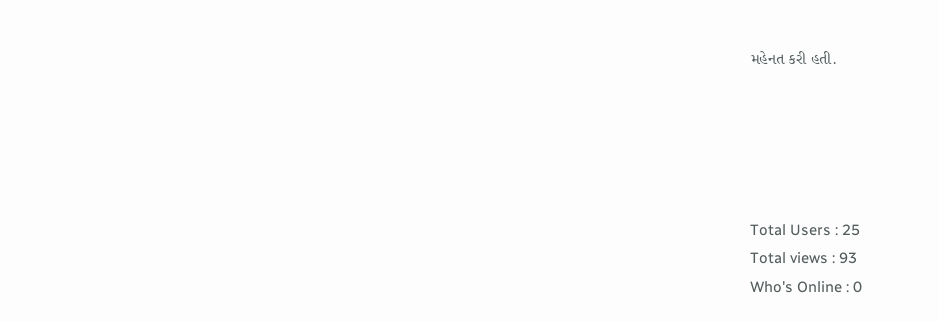મહેનત કરી હતી.





Total Users : 25
Total views : 93
Who's Online : 0